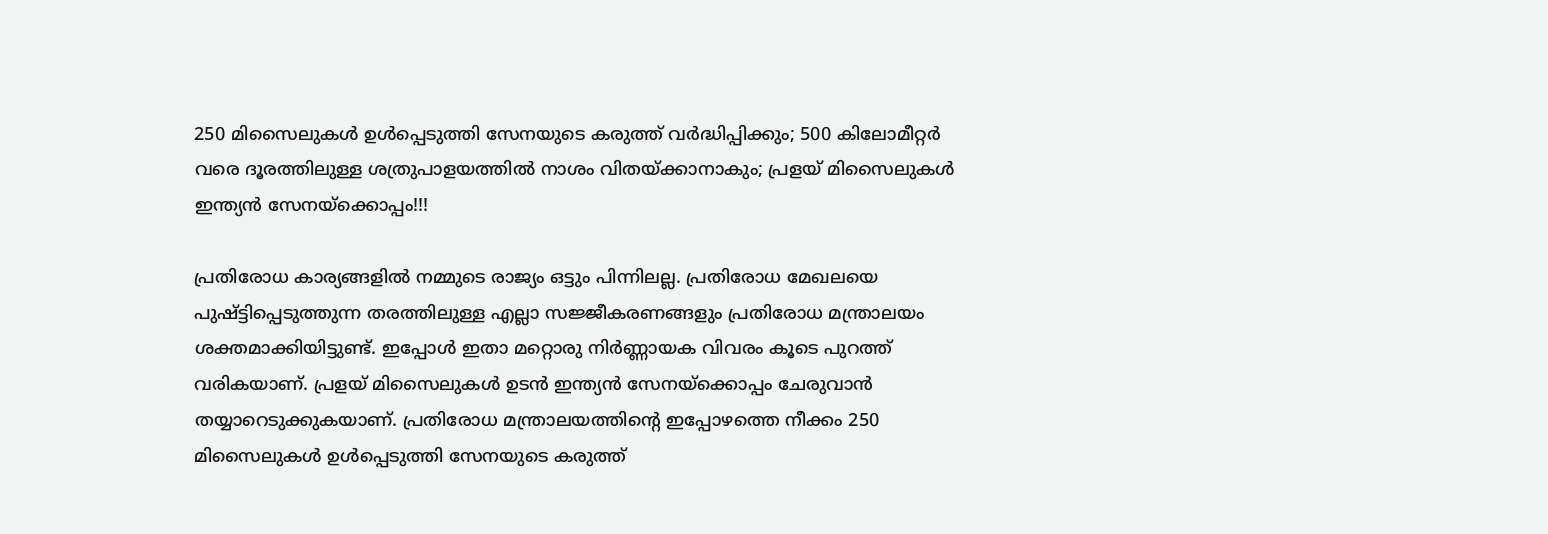250 മിസൈലുകൾ ഉൾപ്പെടുത്തി സേനയുടെ കരുത്ത് വർദ്ധിപ്പിക്കും; 500 കിലോമീറ്റർ വരെ ദൂരത്തിലുള്ള ശത്രുപാളയത്തിൽ നാശം വിതയ്ക്കാനാകും; പ്രളയ് മിസൈലുകൾ ഇന്ത്യൻ സേനയ്ക്കൊപ്പം!!!

പ്രതിരോധ കാര്യങ്ങളിൽ നമ്മുടെ രാജ്യം ഒട്ടും പിന്നിലല്ല. പ്രതിരോധ മേഖലയെ പുഷ്ട്ടിപ്പെടുത്തുന്ന തരത്തിലുള്ള എല്ലാ സജ്ജീകരണങ്ങളും പ്രതിരോധ മന്ത്രാലയം ശക്തമാക്കിയിട്ടുണ്ട്. ഇപ്പോൾ ഇതാ മറ്റൊരു നിർണ്ണായക വിവരം കൂടെ പുറത്ത് വരികയാണ്. പ്രളയ് മിസൈലുകൾ ഉടൻ ഇന്ത്യൻ സേനയ്ക്കൊപ്പം ചേരുവാൻ തയ്യാറെടുക്കുകയാണ്. പ്രതിരോധ മന്ത്രാലയത്തിന്റെ ഇപ്പോഴത്തെ നീക്കം 250 മിസൈലുകൾ ഉൾപ്പെടുത്തി സേനയുടെ കരുത്ത്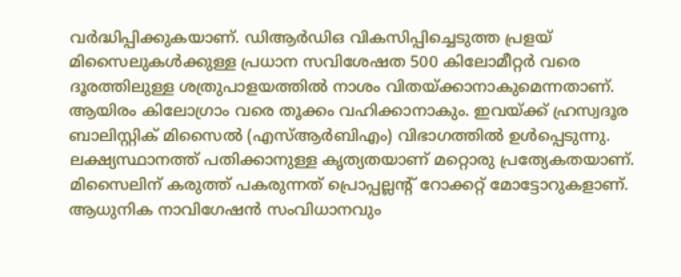വർദ്ധിപ്പിക്കുകയാണ്. ഡിആർഡിഒ വികസിപ്പിച്ചെടുത്ത പ്രളയ് മിസൈലുകൾക്കുള്ള പ്രധാന സവിശേഷത 500 കിലോമീറ്റർ വരെ ദൂരത്തിലുള്ള ശത്രുപാളയത്തിൽ നാശം വിതയ്ക്കാനാകുമെന്നതാണ്. ആയിരം കിലോഗ്രാം വരെ തൂക്കം വഹിക്കാനാകും. ഇവയ്ക്ക് ഹ്രസ്വദൂര ബാലിസ്റ്റിക് മിസൈൽ (എസ്ആർബിഎം) വിഭാഗത്തിൽ ഉൾപ്പെടുന്നു. ലക്ഷ്യസ്ഥാനത്ത് പതിക്കാനുള്ള കൃത്യതയാണ് മറ്റൊരു പ്രത്യേകതയാണ്. മിസൈലിന് കരുത്ത് പകരുന്നത് പ്രൊപ്പല്ലന്റ് റോക്കറ്റ് മോട്ടോറുകളാണ്.
ആധുനിക നാവിഗേഷൻ സംവിധാനവും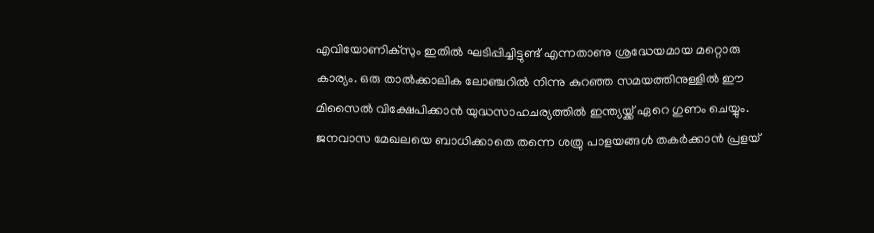എവിയോണിക്സും ഇതിൽ ഘടിപ്പിച്ചിട്ടുണ്ട് എന്നതാണു ശ്രദ്ധേയമായ മറ്റൊരു കാര്യം. ഒരു താൽക്കാലിക ലോഞ്ചറിൽ നിന്നു കുറഞ്ഞ സമയത്തിനുള്ളിൽ ഈ മിസൈൽ വിക്ഷേപിക്കാൻ യുദ്ധസാഹചര്യത്തിൽ ഇന്ത്യയ്ക്ക് ഏറെ ഗുണം ചെയ്യും. ജനവാസ മേഖലയെ ബാധിക്കാതെ തന്നെ ശത്രു പാളയങ്ങൾ തകർക്കാൻ പ്രളയ്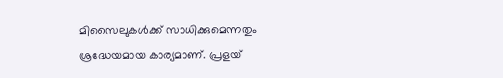മിസൈലുകൾക്ക് സാധിക്കുമെന്നതും ശ്രദ്ധേയമായ കാര്യമാണ്. പ്രളയ്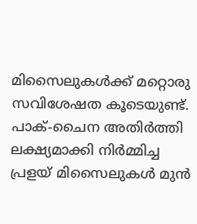മിസൈലുകൾക്ക് മറ്റൊരു സവിശേഷത കൂടെയുണ്ട്. പാക്-ചൈന അതിർത്തി ലക്ഷ്യമാക്കി നിർമ്മിച്ച പ്രളയ് മിസൈലുകൾ മുൻ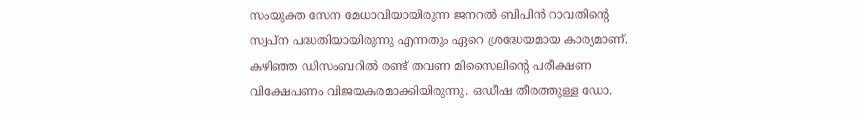സംയുക്ത സേന മേധാവിയായിരുന്ന ജനറൽ ബിപിൻ റാവതിന്റെ സ്വപ്ന പദ്ധതിയായിരുന്നു എന്നതും ഏറെ ശ്രദ്ധേയമായ കാര്യമാണ്.
കഴിഞ്ഞ ഡിസംബറിൽ രണ്ട് തവണ മിസൈലിന്റെ പരീക്ഷണ വിക്ഷേപണം വിജയകരമാക്കിയിരുന്നു. ഒഡീഷ തീരത്തുള്ള ഡോ.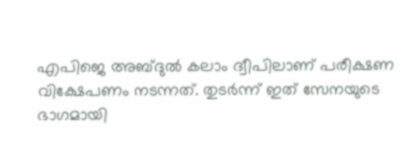എപിജെ അബ്ദുൽ കലാം ദ്വീപിലാണ് പരീക്ഷണ വിക്ഷേപണം നടന്നത്. തുടർന്ന് ഇത് സേനയുടെ ഭാഗമായി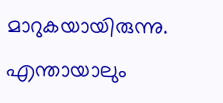മാറുകയായിരുന്നു. എന്തായാലും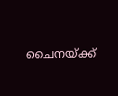ചൈനയ്ക്ക്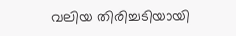വലിയ തിരിച്ചടിയായി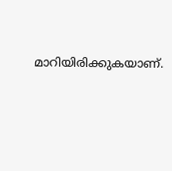മാറിയിരിക്കുകയാണ്.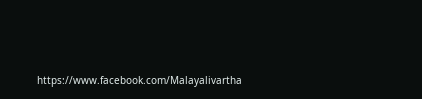https://www.facebook.com/Malayalivartha